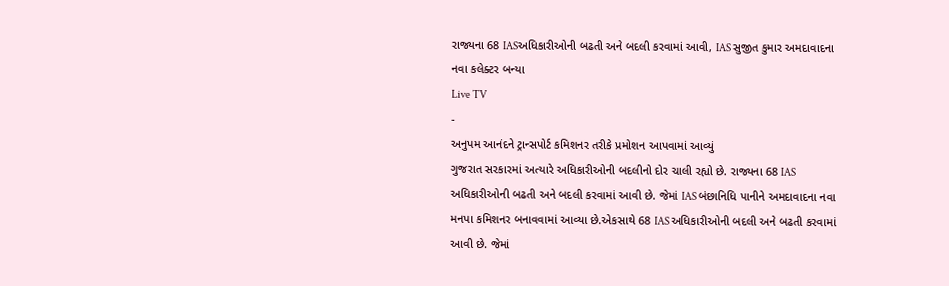રાજ્યના 68 IASઅધિકારીઓની બઢતી અને બદલી કરવામાં આવી, IAS સુજીત કુમાર અમદાવાદના નવા કલેક્ટર બન્યા
Live TV
-
અનુપમ આનંદને ટ્રાન્સપોર્ટ કમિશનર તરીકે પ્રમોશન આપવામાં આવ્યું
ગુજરાત સરકારમાં અત્યારે અધિકારીઓની બદલીનો દોર ચાલી રહ્યો છે. રાજ્યના 68 IAS અધિકારીઓની બઢતી અને બદલી કરવામાં આવી છે. જેમાં IAS બંછાનિધિ પાનીને અમદાવાદના નવા મનપા કમિશનર બનાવવામાં આવ્યા છે.એકસાથે 68 IAS અધિકારીઓની બદલી અને બઢતી કરવામાં આવી છે. જેમાં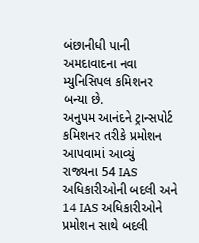બંછાનીધી પાની અમદાવાદના નવા મ્યુનિસિપલ કમિશનર બન્યા છે.
અનુપમ આનંદને ટ્રાન્સપોર્ટ કમિશનર તરીકે પ્રમોશન આપવામાં આવ્યું
રાજ્યના 54 IAS અધિકારીઓની બદલી અને 14 IAS અધિકારીઓને પ્રમોશન સાથે બદલી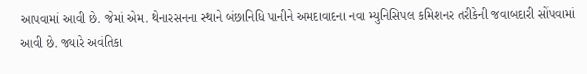આપવામાં આવી છે. જેમાં એમ. થેનારસનના સ્થાને બંછાનિધિ પાનીને અમદાવાદના નવા મ્યુનિસિપલ કમિશનર તરીકેની જવાબદારી સોંપવામાં આવી છે. જ્યારે અવંતિકા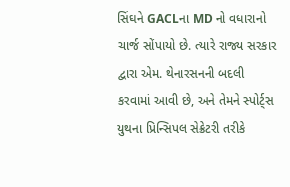સિંઘને GACLના MD નો વધારાનો ચાર્જ સોંપાયો છે. ત્યારે રાજ્ય સરકાર દ્વારા એમ. થેનારસનની બદલી કરવામાં આવી છે, અને તેમને સ્પોર્ટ્સ યુથના પ્રિન્સિપલ સેક્રેટરી તરીકે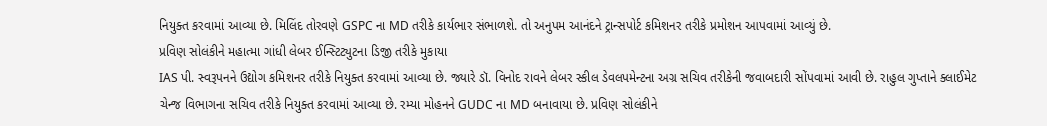નિયુક્ત કરવામાં આવ્યા છે. મિલિંદ તોરવણે GSPC ના MD તરીકે કાર્યભાર સંભાળશે. તો અનુપમ આનંદને ટ્રાન્સપોર્ટ કમિશનર તરીકે પ્રમોશન આપવામાં આવ્યું છે.
પ્રવિણ સોલંકીને મહાત્મા ગાંધી લેબર ઈન્સ્ટિટ્યુટના ડિજી તરીકે મુકાયા
IAS પી. સ્વરૂપનને ઉદ્યોગ કમિશનર તરીકે નિયુક્ત કરવામાં આવ્યા છે. જ્યારે ડૉ. વિનોદ રાવને લેબર સ્કીલ ડેવલપમેન્ટના અગ્ર સચિવ તરીકેની જવાબદારી સોંપવામાં આવી છે. રાહુલ ગુપ્તાને ક્લાઈમેટ ચેન્જ વિભાગના સચિવ તરીકે નિયુક્ત કરવામાં આવ્યા છે. રમ્યા મોહનને GUDC ના MD બનાવાયા છે. પ્રવિણ સોલંકીને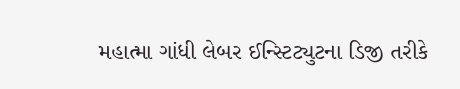મહાત્મા ગાંધી લેબર ઈન્સ્ટિટ્યુટના ડિજી તરીકે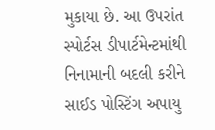મુકાયા છે. આ ઉપરાંત સ્પોર્ટસ ડીપાર્ટમેન્ટમાંથી નિનામાની બદલી કરીને સાઈડ પોસ્ટિંગ અપાયુ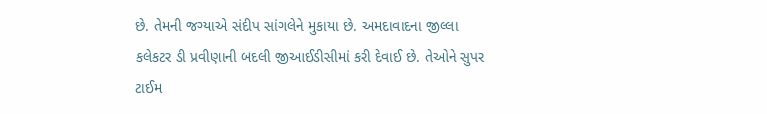છે. તેમની જગ્યાએ સંદીપ સાંગલેને મુકાયા છે. અમદાવાદના જીલ્લા કલેકટર ડી પ્રવીણાની બદલી જીઆઈડીસીમાં કરી દેવાઈ છે. તેઓને સુપર ટાઈમ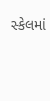સ્કેલમાં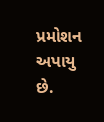પ્રમોશન અપાયુ છે.